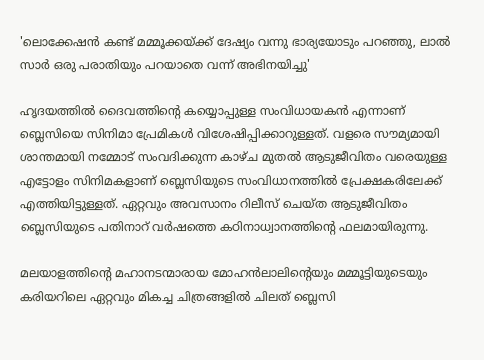'ലൊക്കേഷൻ കണ്ട് മമ്മൂക്കയ്ക്ക് ദേഷ്യം വന്നു ഭാര്യയോടും പറഞ്ഞു, ലാൽ സാർ ഒരു പരാതിയും പറയാതെ വന്ന് അഭിനയിച്ചു'

ഹൃദയത്തിൽ ദൈവത്തിന്റെ കയ്യൊപ്പുള്ള സംവിധായകൻ എന്നാണ് ബ്ലെസിയെ സിനിമാ പ്രേമികൾ വിശേഷിപ്പിക്കാറുള്ളത്. വളരെ സൗമ്യമായി ശാന്തമായി നമ്മോട് സംവദിക്കുന്ന കാഴ്‌ച മുതൽ ആടുജീവിതം വരെയുള്ള എട്ടോളം സിനിമകളാണ് ബ്ലെസിയുടെ സംവിധാനത്തിൽ പ്രേക്ഷകരിലേക്ക് എത്തിയിട്ടുള്ളത്. ഏറ്റവും അവസാനം റിലീസ് ചെയ്ത ആടുജീവിതം ബ്ലെസിയുടെ പതിനാറ് വർഷത്തെ കഠിനാധ്വാനത്തിന്റെ ഫലമായിരുന്നു.

മലയാളത്തിന്റെ മഹാനടന്മാരായ മോഹൻലാലിന്റെയും മമ്മൂട്ടിയുടെയും കരിയറിലെ ഏറ്റവും മികച്ച ചിത്രങ്ങളിൽ ചിലത് ബ്ലെസി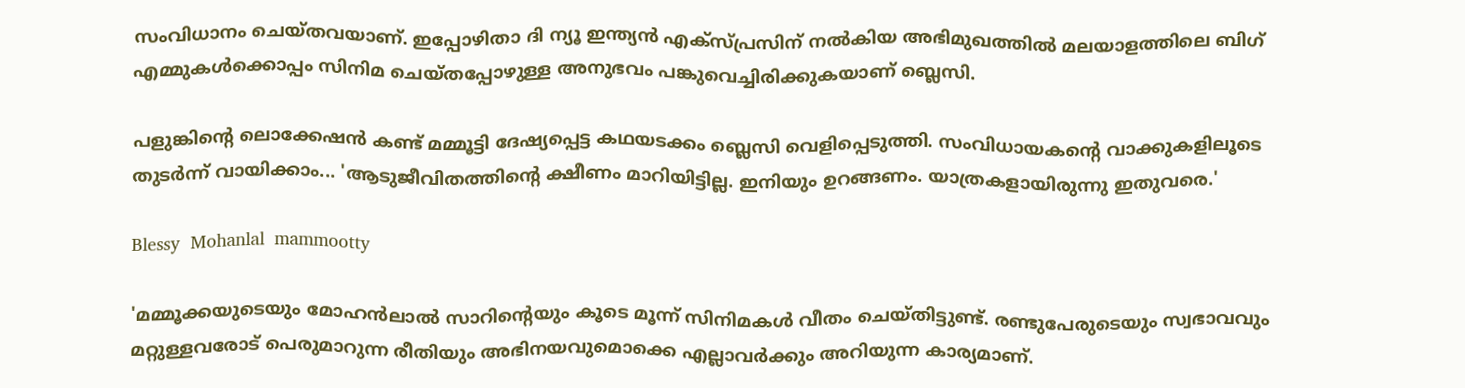സംവിധാനം ചെയ്തവയാണ്. ഇപ്പോഴിതാ ദി ന്യൂ ഇന്ത്യൻ എക്സ്പ്രസിന് നൽകിയ അഭിമുഖത്തിൽ മലയാളത്തിലെ ബിഗ് എമ്മുകൾക്കൊപ്പം സിനിമ ചെയ്തപ്പോഴുള്ള അനുഭവം പങ്കുവെച്ചിരിക്കുകയാണ് ബ്ലെസി.

പളുങ്കിന്റെ ലൊക്കേഷൻ കണ്ട് മമ്മൂട്ടി ദേഷ്യപ്പെട്ട കഥയടക്കം ബ്ലെസി വെളിപ്പെടുത്തി. സംവിധായകന്റെ വാക്കുകളിലൂടെ തുടർന്ന് വായിക്കാം... 'ആടുജീവിതത്തിന്റെ ക്ഷീണം മാറിയിട്ടില്ല. ഇനിയും ഉറങ്ങണം. യാത്രകളായിരുന്നു ഇതുവരെ.'

Blessy  Mohanlal  mammootty

'മമ്മൂക്കയുടെയും മോഹൻലാൽ സാറിന്റെയും കൂടെ മൂന്ന് സിനിമകൾ വീതം ചെയ്തിട്ടുണ്ട്. രണ്ടുപേരുടെയും സ്വഭാവവും മറ്റുള്ളവരോട് പെരുമാറുന്ന രീതിയും അഭിനയവുമൊക്കെ എല്ലാവർക്കും അറിയുന്ന കാര്യമാണ്.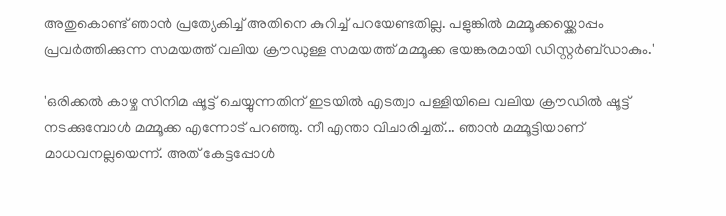അതുകൊണ്ട് ഞാൻ പ്രത്യേകിച്ച് അതിനെ കുറിച്ച് പറയേണ്ടതില്ല. പളുങ്കിൽ മമ്മൂക്കയ്ക്കൊപ്പം പ്രവർത്തിക്കുന്ന സമയത്ത് വലിയ ക്രൗഡുള്ള സമയത്ത് മമ്മൂക്ക ഭയങ്കരമായി ഡിസ്റ്റർബ്ഡാകും.'

'ഒരിക്കൽ കാഴ്ച സിനിമ ഷൂട്ട് ചെയ്യുന്നതിന് ഇടയിൽ എടത്വാ പള്ളിയിലെ വലിയ ക്രൗഡിൽ ഷൂട്ട് നടക്കുമ്പോൾ മമ്മൂക്ക എന്നോട് പറഞ്ഞു. നീ എന്താ വിചാരിച്ചത്... ഞാൻ മമ്മൂട്ടിയാണ് മാധവനല്ലയെന്ന്. അത് കേട്ടപ്പോൾ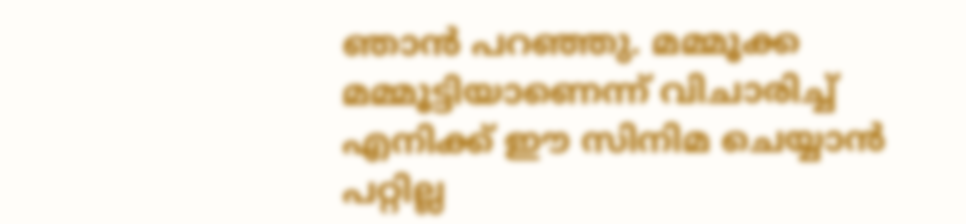ഞാൻ പറഞ്ഞു. മമ്മൂക്ക മമ്മൂട്ടിയാണെന്ന് വിചാരിച്ച് എനിക്ക് ഈ സിനിമ ചെയ്യാൻ പറ്റില്ല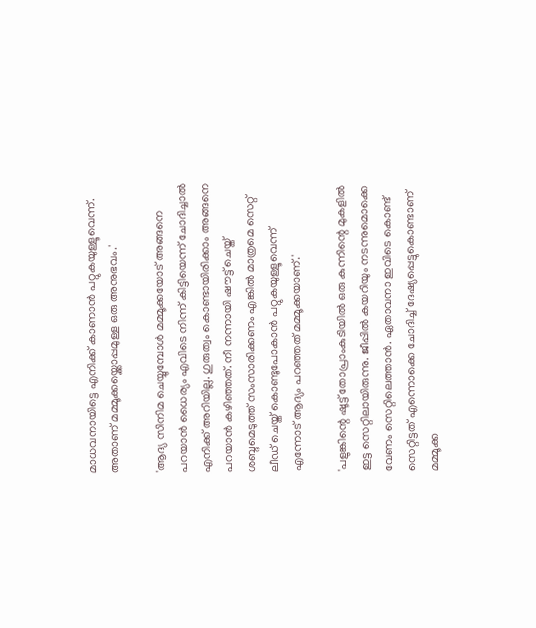മാധവനായിട്ടെ എനിക്ക് കാണാൻ പറ്റുകയുള്ളൂവെന്ന്. അതാണ് മമ്മൂക്കയ്ക്കൊപ്പമുള്ള ഒരു അനുഭവം.'

'ആദ്യ സിനിമ ചെയ്യുമ്പോൾ മമ്മൂക്കയോട് അങ്ങനെ പറയാൻ ധൈര്യം എവിടെ നിന്ന് കിട്ടിയെന്ന് ചോദിച്ചാൽ എനിക്ക് അറിയില്ല. ഗുരുത്വം കൊണ്ടായിരിക്കാം അങ്ങനെ പറയാൻ കഴിഞ്ഞത്. നീ നന്നായി ഷൗട്ട് ചെയ്ത് ശബ്ദമെടുത്ത് സംസാരിക്കണം എങ്കിൽ മാത്രമെ സെറ്റ് ലീഡ് ചെയ്ത് കൊണ്ടുപോകാൻ പറ്റുകയുള്ളൂവെന്ന് എന്നോട് ആദ്യം പറഞ്ഞത് മമ്മൂക്കയാണ്.'

'പളുങ്കിന്റെ ഷൂട്ട് തോപ്രാംകുടിയിൽ ഒരു കുന്നിന്റെ മുകളിൽ ഇട്ട സെറ്റിലായിരുന്നു. ജീപ്പിൽ കയറിയും നടന്നുമൊക്കെ വേണം സെറ്റിലെത്താൻ. ഏതാവനാ ഇവിടെ കൊണ്ട് സെറ്റിട്ടത് എന്നൊക്കെ ചോദിച്ച് ദേഷ്യപ്പെട്ടുകൊണ്ടാണ് മമ്മൂക്ക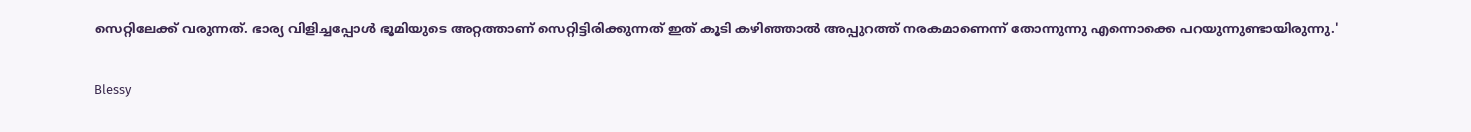സെറ്റിലേക്ക് വരുന്നത്. ഭാര്യ വിളിച്ചപ്പോൾ ഭൂമിയുടെ അറ്റത്താണ് സെറ്റിട്ടിരിക്കുന്നത് ഇത് കൂടി കഴിഞ്ഞാൽ അപ്പുറത്ത് നരകമാണെന്ന് തോന്നുന്നു എന്നൊക്കെ പറയുന്നുണ്ടായിരുന്നു.'

Blessy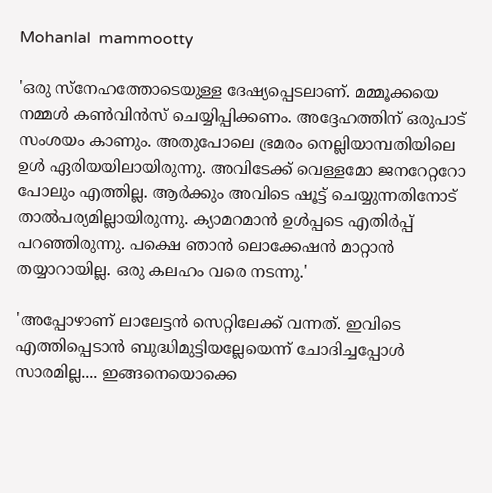Mohanlal  mammootty

'ഒരു സ്നേഹത്തോടെയുള്ള ദേഷ്യപ്പെടലാണ്. മമ്മൂക്കയെ നമ്മൾ കൺവിൻ‌സ് ചെയ്യിപ്പിക്കണം. അദ്ദേഹത്തിന് ഒരുപാട് സംശയം കാണും. അതുപോലെ ഭ്രമരം നെല്ലിയാമ്പതിയിലെ ഉൾ ഏരിയയിലായിരുന്നു. അവിടേക്ക് വെള്ളമോ ജനറേറ്ററോ പോലും എത്തില്ല. ആർക്കും അവിടെ ഷൂട്ട് ചെയ്യുന്നതിനോട് താൽപര്യമില്ലായിരുന്നു. ക്യാമറമാൻ ഉൾപ്പടെ എതിർപ്പ് പറഞ്ഞിരുന്നു. പക്ഷെ ഞാൻ ലൊക്കേഷൻ മാറ്റാൻ തയ്യാറായില്ല. ഒരു കലഹം വരെ നടന്നു.'

'അപ്പോഴാണ് ലാലേട്ടൻ സെറ്റിലേക്ക് വന്നത്. ഇവിടെ എത്തിപ്പെടാൻ ബുദ്ധിമുട്ടിയല്ലേയെന്ന് ചോദിച്ചപ്പോൾ സാരമില്ല.... ഇങ്ങനെയൊക്കെ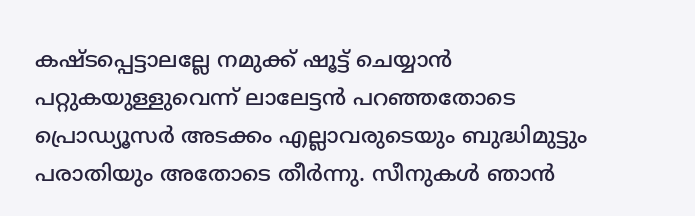കഷ്ടപ്പെട്ടാലല്ലേ നമുക്ക് ഷൂട്ട് ചെയ്യാൻ പറ്റുകയുള്ളുവെന്ന് ലാലേട്ടൻ പറ‍ഞ്ഞതോടെ പ്രൊഡ്യൂസർ അടക്കം എല്ലാവരുടെയും ബുദ്ധിമു‍ട്ടും പരാതിയും അതോടെ തീർന്നു. സീനുകൾ ഞാൻ‌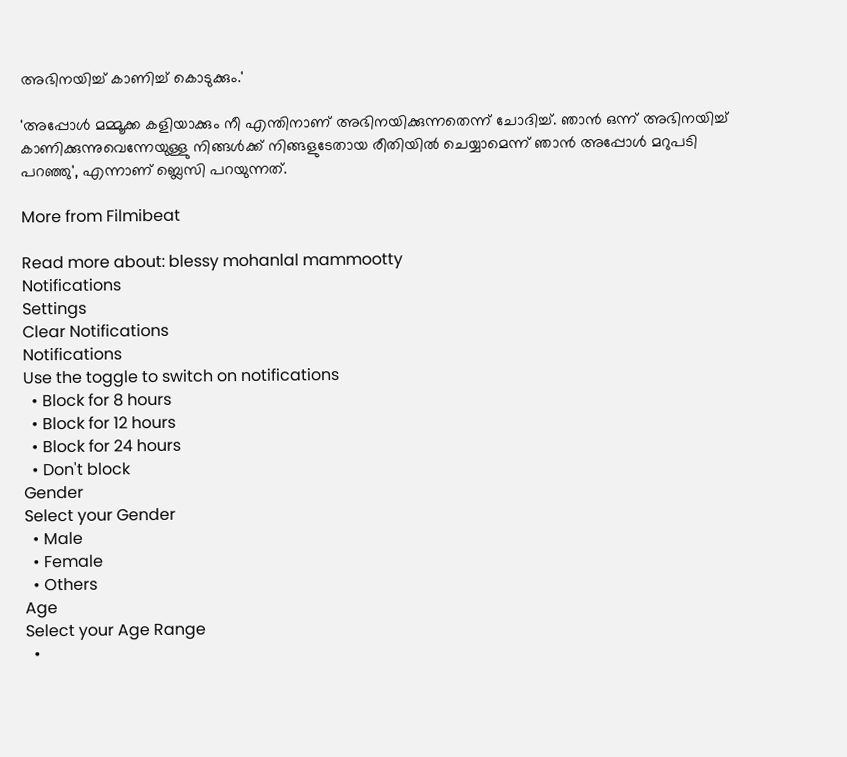അഭിനയിച്ച് കാണിച്ച് കൊടുക്കും.'

'അപ്പോൾ മമ്മൂക്ക കളിയാക്കും നീ എന്തിനാണ് അഭിനയിക്കുന്നതെന്ന് ചോദിച്ച്. ഞാൻ ഒന്ന് അഭിനയിച്ച് കാണിക്കുന്നുവെന്നേയുള്ളു നിങ്ങൾക്ക് നിങ്ങളുടേതായ രീതിയിൽ ചെയ്യാമെന്ന് ഞാൻ അപ്പോൾ മറുപടി പറഞ്ഞു', എന്നാണ് ബ്ലെസി പറയുന്നത്.

More from Filmibeat

Read more about: blessy mohanlal mammootty
Notifications
Settings
Clear Notifications
Notifications
Use the toggle to switch on notifications
  • Block for 8 hours
  • Block for 12 hours
  • Block for 24 hours
  • Don't block
Gender
Select your Gender
  • Male
  • Female
  • Others
Age
Select your Age Range
  •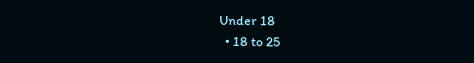Under 18
  • 18 to 25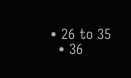• 26 to 35
  • 36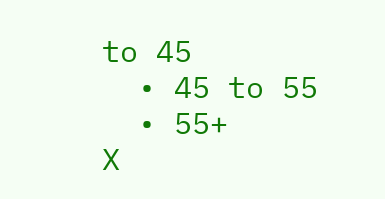to 45
  • 45 to 55
  • 55+
X